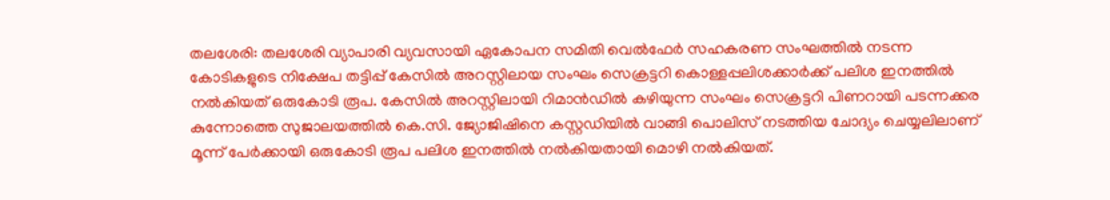തലശേരി: തലശേരി വ്യാപാരി വ്യവസായി ഏകോപന സമിതി വെൽഫേർ സഹകരണ സംഘത്തിൽ നടന്ന കോടികളുടെ നിക്ഷേപ തട്ടിപ്പ് കേസിൽ അറസ്റ്റിലായ സംഘം സെക്രട്ടറി കൊള്ളപ്പലിശക്കാർക്ക് പലിശ ഇനത്തിൽ നൽകിയത് ഒരുകോടി രൂപ. കേസിൽ അറസ്റ്റിലായി റിമാൻഡിൽ കഴിയുന്ന സംഘം സെക്രട്ടറി പിണറായി പടന്നക്കര കുന്നോത്തെ സുജാലയത്തിൽ കെ.സി. ജ്യോജിഷിനെ കസ്റ്റഡിയിൽ വാങ്ങി പൊലിസ് നടത്തിയ ചോദ്യം ചെയ്യലിലാണ് മൂന്ന് പേർക്കായി ഒരുകോടി രൂപ പലിശ ഇനത്തിൽ നൽകിയതായി മൊഴി നൽകിയത്.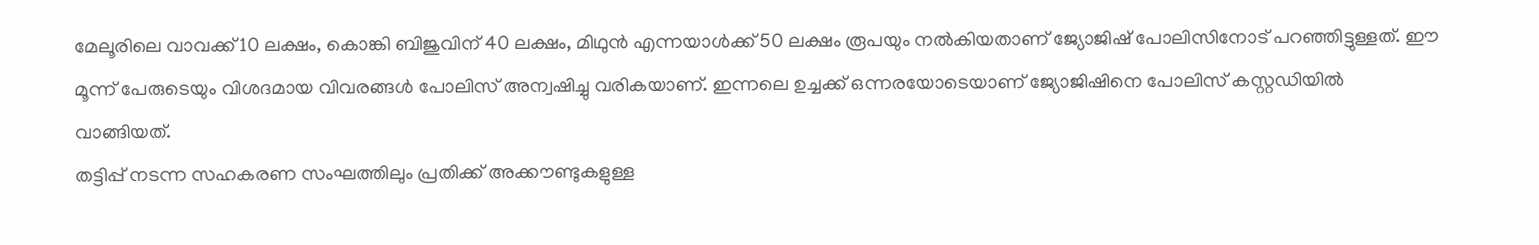മേലൂരിലെ വാവക്ക് 10 ലക്ഷം, കൊങ്കി ബിജുവിന് 40 ലക്ഷം, മിഥുൻ എന്നയാൾക്ക് 50 ലക്ഷം രൂപയും നൽകിയതാണ് ജ്യോജിഷ് പോലിസിനോട് പറഞ്ഞിട്ടുള്ളത്. ഈ മൂന്ന് പേരുടെയും വിശദമായ വിവരങ്ങൾ പോലിസ് അന്വഷിച്ചു വരികയാണ്. ഇന്നലെ ഉച്ചക്ക് ഒന്നരയോടെയാണ് ജ്യോജിഷിനെ പോലിസ് കസ്റ്റഡിയിൽ വാങ്ങിയത്.
തട്ടിപ്പ് നടന്ന സഹകരണ സംഘത്തിലും പ്രതിക്ക് അക്കൗണ്ടുകളുള്ള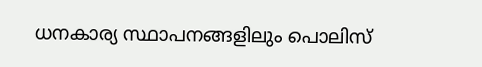ധനകാര്യ സ്ഥാപനങ്ങളിലും പൊലിസ്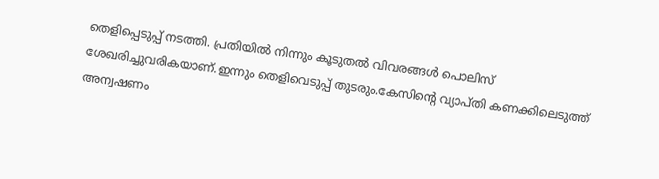തെളിപ്പെടുപ്പ് നടത്തി. പ്രതിയിൽ നിന്നും കൂടുതൽ വിവരങ്ങൾ പൊലിസ് ശേഖരിച്ചുവരികയാണ്.ഇന്നും തെളിവെടുപ്പ് തുടരും.കേസിന്റെ വ്യാപ്തി കണക്കിലെടുത്ത് അന്വഷണം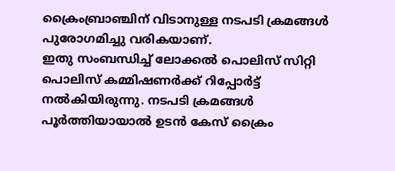ക്രൈംബ്രാഞ്ചിന് വിടാനുള്ള നടപടി ക്രമങ്ങൾ പുരോഗമിച്ചു വരികയാണ്.
ഇതു സംബന്ധിച്ച് ലോക്കൽ പൊലിസ് സിറ്റി പൊലിസ് കമ്മിഷണർക്ക് റിപ്പോർട്ട് നൽകിയിരുന്നു. നടപടി ക്രമങ്ങൾ പൂർത്തിയായാൽ ഉടൻ കേസ് ക്രൈം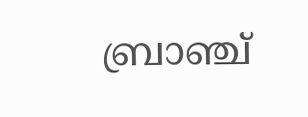ബ്രാഞ്ച്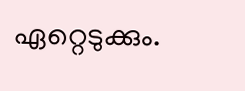ഏറ്റെടുക്കും.